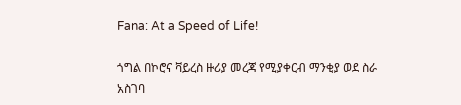Fana: At a Speed of Life!

ጎግል በኮሮና ቫይረስ ዙሪያ መረጃ የሚያቀርብ ማንቂያ ወደ ስራ አስገባ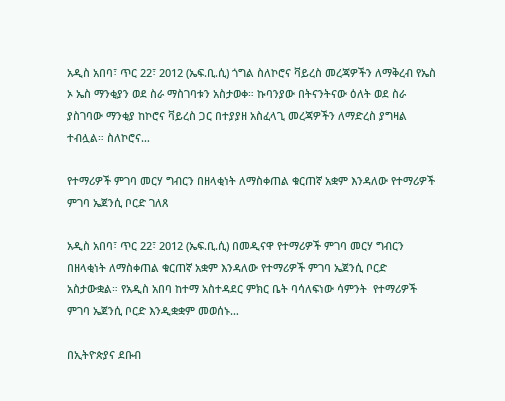አዲስ አበባ፣ ጥር 22፣ 2012 (ኤፍ.ቢ.ሲ) ጎግል ስለኮሮና ቫይረስ መረጃዎችን ለማቅረብ የኤስ ኦ ኤስ ማንቂያን ወደ ስራ ማስገባቱን አስታወቀ። ኩባንያው በትናንትናው ዕለት ወደ ስራ ያስገባው ማንቂያ ከኮሮና ቫይረስ ጋር በተያያዘ አስፈላጊ መረጃዎችን ለማድረስ ያግዛል ተብሏል። ስለኮሮና…

የተማሪዎች ምገባ መርሃ ግብርን በዘላቂነት ለማስቀጠል ቁርጠኛ አቋም እንዳለው የተማሪዎች ምገባ ኤጀንሲ ቦርድ ገለጸ

አዲስ አበባ፣ ጥር 22፣ 2012 (ኤፍ.ቢ.ሲ) በመዲናዋ የተማሪዎች ምገባ መርሃ ግብርን በዘላቂነት ለማስቀጠል ቁርጠኛ አቋም እንዳለው የተማሪዎች ምገባ ኤጀንሲ ቦርድ አስታውቋል። የአዲስ አበባ ከተማ አስተዳደር ምክር ቤት ባሳለፍነው ሳምንት  የተማሪዎች ምገባ ኤጀንሲ ቦርድ እንዲቋቋም መወሰኑ…

በኢትዮጵያና ደቡብ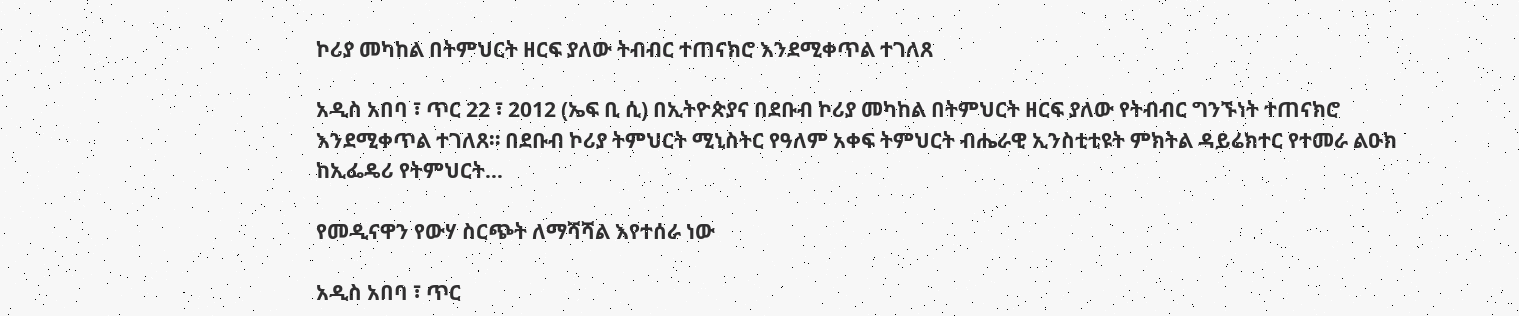ኮሪያ መካከል በትምህርት ዘርፍ ያለው ትብብር ተጠናክሮ እንደሚቀጥል ተገለጸ

አዲስ አበባ ፣ ጥር 22 ፣ 2012 (ኤፍ ቢ ሲ) በኢትዮጵያና በደቡብ ኮሪያ መካከል በትምህርት ዘርፍ ያለው የትብብር ግንኙነት ተጠናክሮ እንደሚቀጥል ተገለጸ። በደቡብ ኮሪያ ትምህርት ሚኒስትር የዓለም አቀፍ ትምህርት ብሔራዊ ኢንስቲቲዩት ምክትል ዳይሬክተር የተመራ ልዑክ ከኢፌዴሪ የትምህርት…

የመዲናዋን የውሃ ስርጭት ለማሻሻል እየተሰራ ነው

አዲስ አበባ ፣ ጥር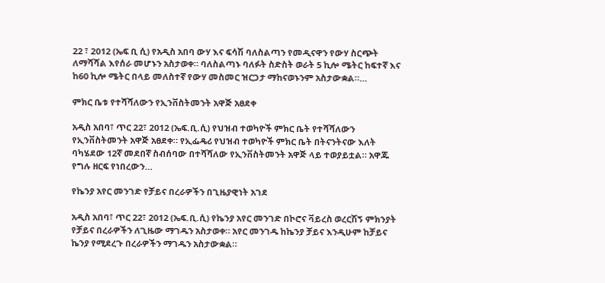22 ፣ 2012 (ኤፍ ቢ ሲ) የአዲስ አበባ ውሃ እና ፍሳሽ ባለስልጣን የመዲናዋን የውሃ ስርጭት ለማሻሻል እየሰራ መሆኑን አስታወቀ። ባለስልጣኑ ባለፉት ስድስት ወራት 5 ኪሎ ሜትር ከፍተኛ እና ከ60 ኪሎ ሜትር በላይ መለስተኛ የውሃ መስመር ዝርጋታ ማከናወኑንም አስታውቋል።…

ምክር ቤቱ የተሻሻለውን የኢንቨስትመንት አዋጅ አፀደቀ

አዲስ አበባ፣ ጥር 22፣ 2012 (ኤፍ.ቢ.ሲ) የህዝብ ተወካዮች ምክር ቤት የተሻሻለውን የኢንቨስትመንት አዋጅ አፀደቀ። የኢፌዴሪ የህዝብ ተወካዮች ምክር ቤት በትናንትናው እለት ባካሄደው 12ኛ መደበኛ ስብሰባው በተሻሻለው የኢንቨስትመንት አዋጅ ላይ ተወያይቷል። አዋጁ የግሉ ዘርፍ የነበረውን…

የኬንያ አየር መንገድ የቻይና በረራዎችን በጊዜያዊነት አገደ

አዲስ አበባ፣ ጥር 22፣ 2012 (ኤፍ.ቢ.ሲ) የኬንያ አየር መንገድ በኮሮና ቫይረስ ወረርሽኝ ምክንያት የቻይና በረራዎችን ለጊዜው ማገዱን አስታወቀ። አየር መንገዱ ከኬንያ ቻይና እንዲሁም ከቻይና ኬንያ የሚደረጉ በረራዎችን ማገዱን አስታውቋል።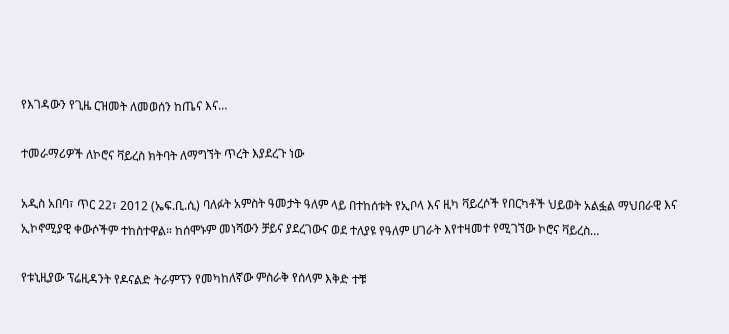የእገዳውን የጊዜ ርዝመት ለመወሰን ከጤና እና…

ተመራማሪዎች ለኮሮና ቫይረስ ክትባት ለማግኘት ጥረት እያደረጉ ነው

አዲስ አበባ፣ ጥር 22፣ 2012 (ኤፍ.ቢ.ሲ) ባለፉት አምስት ዓመታት ዓለም ላይ በተከሰቱት የኢቦላ እና ዚካ ቫይረሶች የበርካቶች ህይወት አልፏል ማህበራዊ እና ኢኮኖሚያዊ ቀውሶችም ተከስተዋል። ከሰሞኑም መነሻውን ቻይና ያደረገውና ወደ ተለያዩ የዓለም ሀገራት እየተዛመተ የሚገኘው ኮሮና ቫይረስ…

የቱኒዚያው ፕሬዚዳንት የዶናልድ ትራምፕን የመካከለኛው ምስራቅ የሰላም እቅድ ተቹ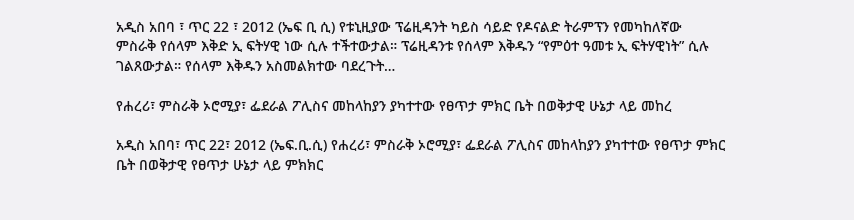አዲስ አበባ ፣ ጥር 22 ፣ 2012 (ኤፍ ቢ ሲ) የቱኒዚያው ፕሬዚዳንት ካይስ ሳይድ የዶናልድ ትራምፕን የመካከለኛው ምስራቅ የሰላም እቅድ ኢ ፍትሃዊ ነው ሲሉ ተችተውታል። ፕሬዚዳንቱ የሰላም እቅዱን “የምዕተ ዓመቱ ኢ ፍትሃዊነት” ሲሉ ገልጸውታል። የሰላም እቅዱን አስመልክተው ባደረጉት…

የሐረሪ፣ ምስራቅ ኦሮሚያ፣ ፌደራል ፖሊስና መከላከያን ያካተተው የፀጥታ ምክር ቤት በወቅታዊ ሁኔታ ላይ መከረ

አዲስ አበባ፣ ጥር 22፣ 2012 (ኤፍ.ቢ.ሲ) የሐረሪ፣ ምስራቅ ኦሮሚያ፣ ፌደራል ፖሊስና መከላከያን ያካተተው የፀጥታ ምክር ቤት በወቅታዊ የፀጥታ ሁኔታ ላይ ምክክር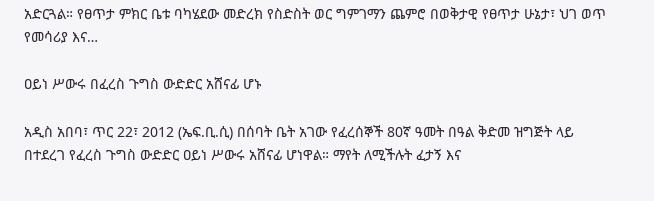አድርጓል። የፀጥታ ምክር ቤቱ ባካሄደው መድረክ የስድስት ወር ግምገማን ጨምሮ በወቅታዊ የፀጥታ ሁኔታ፣ ህገ ወጥ የመሳሪያ እና…

ዐይነ ሥውሩ በፈረስ ጉግስ ውድድር አሸናፊ ሆኑ

አዲስ አበባ፣ ጥር 22፣ 2012 (ኤፍ.ቢ.ሲ) በሰባት ቤት አገው የፈረሰኞች 80ኛ ዓመት በዓል ቅድመ ዝግጅት ላይ በተደረገ የፈረስ ጉግስ ውድድር ዐይነ ሥውሩ አሸናፊ ሆነዋል። ማየት ለሚችሉት ፈታኝ እና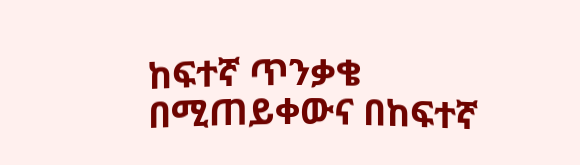ከፍተኛ ጥንቃቄ በሚጠይቀውና በከፍተኛ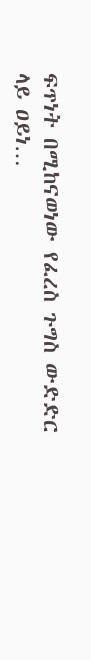ፍጥነት በሚከናወነው የፈረስ ጉግስ ውድድር ላይ ዐይነ…